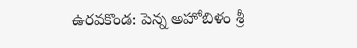ఉరవకొండ: పెన్న అహోబిళం శ్రీ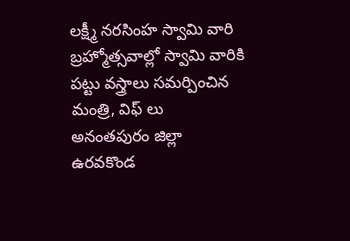లక్ష్మీ నరసింహ స్వామి వారి బ్రహ్మోత్సవాల్లో స్వామి వారికి పట్టు వస్త్రాలు సమర్పించిన మంత్రి, విఫ్ లు
అనంతపురం జిల్లా ఉరవకొండ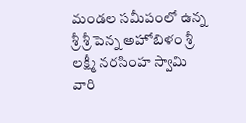మండల సమీపంలో ఉన్న శ్రీ శ్రీ పెన్న అహోబిళం శ్రీ లక్ష్మీ నరసింహ స్వామి వారి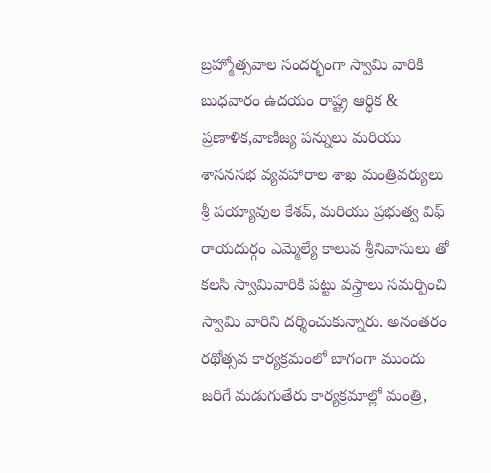బ్రహ్మోత్సవాల సందర్భంగా స్వామి వారికి బుధవారం ఉదయం రాష్ట్ర ఆర్థిక & ప్రణాళిక,వాణిజ్య పన్నులు మరియు శాసనసభ వ్యవహారాల శాఖ మంత్రివర్యులు శ్రీ పయ్యావుల కేశవ్, మరియు ప్రభుత్వ విఫ్ రాయదుర్గం ఎమ్మెల్యే కాలువ శ్రీనివాసులు తో కలసి స్వామివారికి పట్టు వస్త్రాలు సమర్పించి స్వామి వారిని దర్శించుకున్నారు. అనంతరం రథోత్సవ కార్యక్రమంలో బాగంగా ముందు జరిగే మడుగుతేరు కార్యక్రమాల్లో మంత్రి,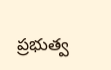ప్రభుత్వ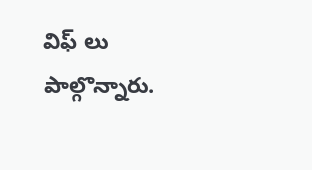విఫ్ లు పాల్గొన్నారు.